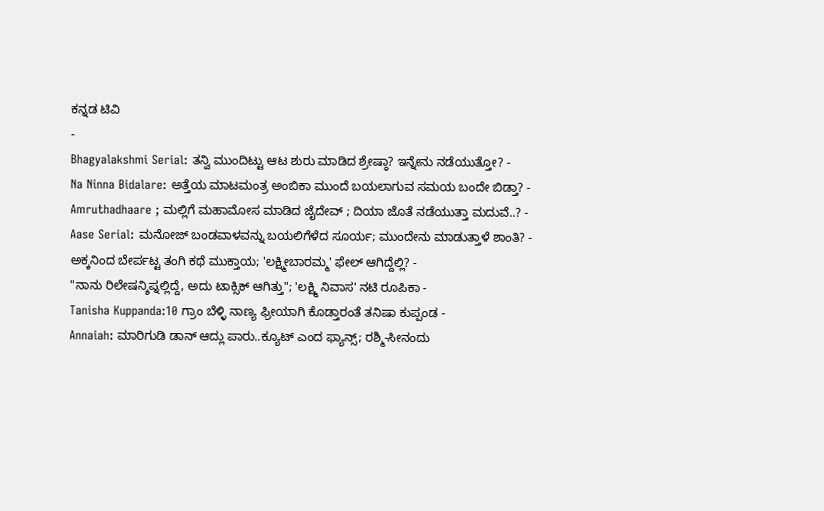ಕನ್ನಡ ಟಿವಿ
-
Bhagyalakshmi Serial: ತನ್ವಿ ಮುಂದಿಟ್ಟು ಆಟ ಶುರು ಮಾಡಿದ ಶ್ರೇಷ್ಠಾ? ಇನ್ನೇನು ನಡೆಯುತ್ತೋ? -
Na Ninna Bidalare: ಅತ್ತೆಯ ಮಾಟಮಂತ್ರ ಅಂಬಿಕಾ ಮುಂದೆ ಬಯಲಾಗುವ ಸಮಯ ಬಂದೇ ಬಿಡ್ತಾ? -
Amruthadhaare ; ಮಲ್ಲಿಗೆ ಮಹಾಮೋಸ ಮಾಡಿದ ಜೈದೇವ್ ; ದಿಯಾ ಜೊತೆ ನಡೆಯುತ್ತಾ ಮದುವೆ..? -
Aase Serial: ಮನೋಜ್ ಬಂಡವಾಳವನ್ನು ಬಯಲಿಗೆಳೆದ ಸೂರ್ಯ; ಮುಂದೇನು ಮಾಡುತ್ತಾಳೆ ಶಾಂತಿ? -
ಅಕ್ಕನಿಂದ ಬೇರ್ಪಟ್ಟ ತಂಗಿ ಕಥೆ ಮುಕ್ತಾಯ; 'ಲಕ್ಷ್ಮೀಬಾರಮ್ಮ' ಫೇಲ್ ಆಗಿದ್ದೆಲ್ಲಿ? -
"ನಾನು ರಿಲೇಷನ್ಶಿಪ್ನಲ್ಲಿದ್ದೆ, ಅದು ಟಾಕ್ಸಿಕ್ ಆಗಿತ್ತು"; 'ಲಕ್ಷ್ಮಿ ನಿವಾಸ' ನಟಿ ರೂಪಿಕಾ -
Tanisha Kuppanda:10 ಗ್ರಾಂ ಬೆಳ್ಳಿ ನಾಣ್ಯ ಫ್ರೀಯಾಗಿ ಕೊಡ್ತಾರಂತೆ ತನಿಷಾ ಕುಪ್ಪಂಡ -
Annaiah: ಮಾರಿಗುಡಿ ಡಾನ್ ಆದ್ಲು ಪಾರು..ಕ್ಯೂಟ್ ಎಂದ ಫ್ಯಾನ್ಸ್; ರಶ್ಮಿ-ಸೀನಂದು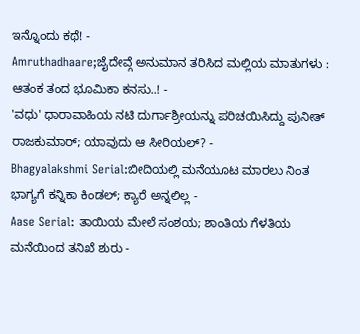ಇನ್ನೊಂದು ಕಥೆ! -
Amruthadhaare;ಜೈದೇವ್ಗೆ ಅನುಮಾನ ತರಿಸಿದ ಮಲ್ಲಿಯ ಮಾತುಗಳು : ಆತಂಕ ತಂದ ಭೂಮಿಕಾ ಕನಸು..! -
'ವಧು' ಧಾರಾವಾಹಿಯ ನಟಿ ದುರ್ಗಾಶ್ರೀಯನ್ನು ಪರಿಚಯಿಸಿದ್ದು ಪುನೀತ್ ರಾಜಕುಮಾರ್; ಯಾವುದು ಆ ಸೀರಿಯಲ್? -
Bhagyalakshmi Serial:ಬೀದಿಯಲ್ಲಿ ಮನೆಯೂಟ ಮಾರಲು ನಿಂತ ಭಾಗ್ಯಗೆ ಕನ್ನಿಕಾ ಕಿಂಡಲ್; ಕ್ಯಾರೆ ಅನ್ನಲಿಲ್ಲ -
Aase Serial: ತಾಯಿಯ ಮೇಲೆ ಸಂಶಯ; ಶಾಂತಿಯ ಗೆಳತಿಯ ಮನೆಯಿಂದ ತನಿಖೆ ಶುರು -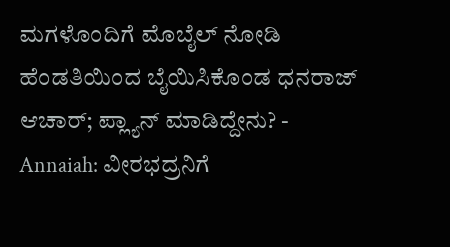ಮಗಳೊಂದಿಗೆ ಮೊಬೈಲ್ ನೋಡಿ ಹೆಂಡತಿಯಿಂದ ಬೈಯಿಸಿಕೊಂಡ ಧನರಾಜ್ ಆಚಾರ್; ಪ್ಲ್ಯಾನ್ ಮಾಡಿದ್ದೇನು? -
Annaiah: ವೀರಭದ್ರನಿಗೆ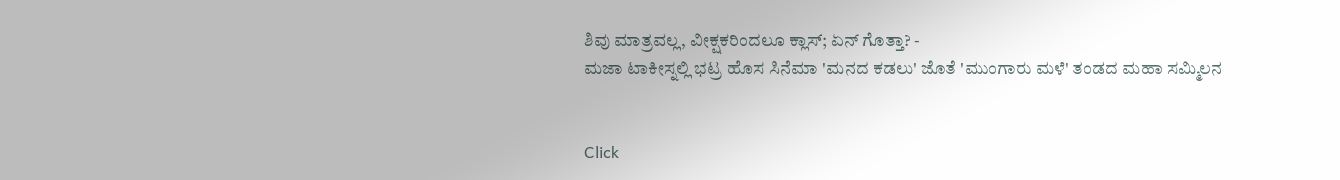ಶಿವು ಮಾತ್ರವಲ್ಲ, ವೀಕ್ಷಕರಿಂದಲೂ ಕ್ಲಾಸ್; ಏನ್ ಗೊತ್ತಾ? -
ಮಜಾ ಟಾಕೀಸ್ನಲ್ಲಿ ಭಟ್ರ ಹೊಸ ಸಿನೆಮಾ 'ಮನದ ಕಡಲು' ಜೊತೆ 'ಮುಂಗಾರು ಮಳೆ' ತಂಡದ ಮಹಾ ಸಮ್ಮಿಲನ


Click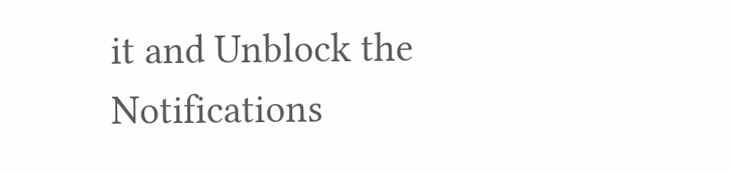it and Unblock the Notifications